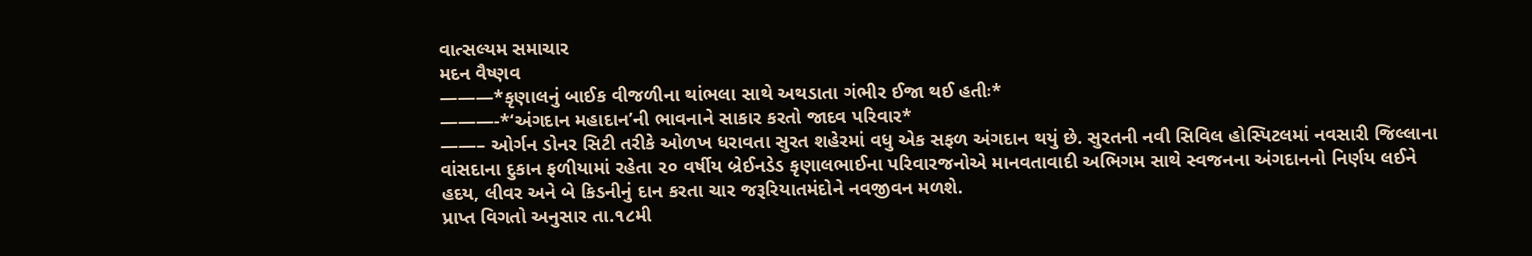વાત્સલ્યમ સમાચાર
મદન વૈષ્ણવ
———*કૃણાલનું બાઈક વીજળીના થાંભલા સાથે અથડાતા ગંભીર ઈજા થઈ હતીઃ*
———-*‘અંગદાન મહાદાન’ની ભાવનાને સાકાર કરતો જાદવ પરિવાર*
——– ઓર્ગન ડોનર સિટી તરીકે ઓળખ ધરાવતા સુરત શહેરમાં વધુ એક સફળ અંગદાન થયું છે. સુરતની નવી સિવિલ હોસ્પિટલમાં નવસારી જિલ્લાના વાંસદાના દુકાન ફળીયામાં રહેતા ૨૦ વર્ષીય બ્રેઈનડેડ કૃણાલભાઈના પરિવારજનોએ માનવતાવાદી અભિગમ સાથે સ્વજનના અંગદાનનો નિર્ણય લઈને હદય, લીવર અને બે કિડનીનું દાન કરતા ચાર જરૂરિયાતમંદોને નવજીવન મળશે.
પ્રાપ્ત વિગતો અનુસાર તા.૧૮મી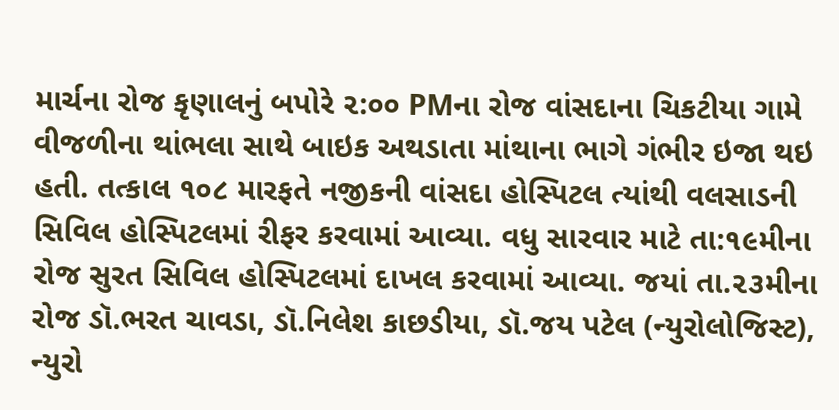માર્ચના રોજ કૃણાલનું બપોરે ૨:૦૦ PMના રોજ વાંસદાના ચિકટીયા ગામે વીજળીના થાંભલા સાથે બાઇક અથડાતા માંથાના ભાગે ગંભીર ઇજા થઇ હતી. તત્કાલ ૧૦૮ મારફતે નજીકની વાંસદા હોસ્પિટલ ત્યાંથી વલસાડની સિવિલ હોસ્પિટલમાં રીફર કરવામાં આવ્યા. વધુ સારવાર માટે તા:૧૯મીના રોજ સુરત સિવિલ હોસ્પિટલમાં દાખલ કરવામાં આવ્યા. જયાં તા.૨૩મીના રોજ ડૉ.ભરત ચાવડા, ડૉ.નિલેશ કાછડીયા, ડૉ.જય પટેલ (ન્યુરોલોજિસ્ટ), ન્યુરો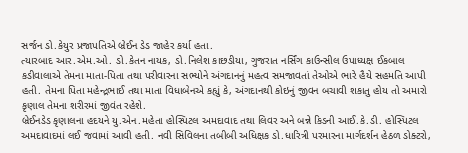સર્જન ડો.કેયુર પ્રજાપતિએ બ્રેઈન ડેડ જાહેર કર્યા હતા.
ત્યારબાદ આર.એમ.ઓ. ડો.કેતન નાયક, ડો.નિલેશ કાછડીયા, ગુજરાત નર્સિંગ કાઉન્સીલ ઉપાધ્યક્ષ ઈકબાલ કડીવાલાએ તેમના માતા-પિતા તથા પરીવારના સભ્યોને અંગદાનનું મહત્વ સમજાવતાં તેઓએ ભારે હૈયે સહમતિ આપી હતી. તેમના પિતા મહેન્દ્રભાઈ તથા માતા વિધાબેનએ કહ્યું કે, અંગદાનથી કોઇનું જીવન બચાવી શકાતુ હોય તો અમારો કૃણાલ તેમના શરીરમાં જીવંત રહેશે.
બ્રેઈનડેડ કૃણાલના હદયને યુ.એન.મહેતા હોસ્પિટલ અમદાવાદ તથા લિવર અને બન્ને કિડની આઈ.કે.ડી. હોસ્પિટલ અમદાવાદમાં લઈ જવામાં આવી હતી. નવી સિવિલના તબીબી અધિક્ષક ડો.ધારિત્રી પરમારના માર્ગદર્શન હેઠળ ડોક્ટરો,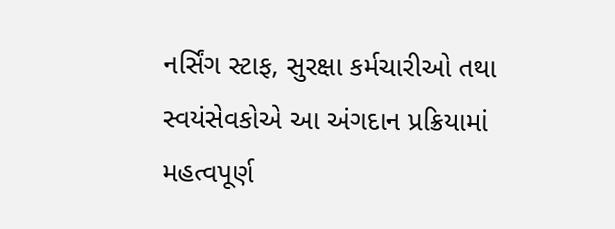નર્સિંગ સ્ટાફ, સુરક્ષા કર્મચારીઓ તથા સ્વયંસેવકોએ આ અંગદાન પ્રક્રિયામાં મહત્વપૂર્ણ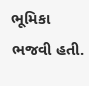ભૂમિકા ભજવી હતી.